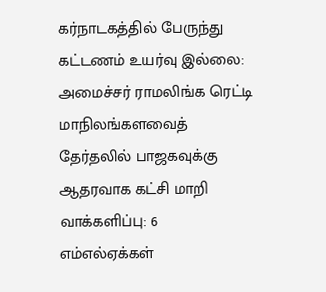கர்நாடகத்தில் பேருந்து கட்டணம் உயர்வு இல்லை: அமைச்சர் ராமலிங்க ரெட்டி மாநிலங்களவைத் தேர்தலில் பாஜகவுக்கு ஆதரவாக கட்சி மாறி வாக்களிப்பு: 6 எம்எல்ஏக்கள்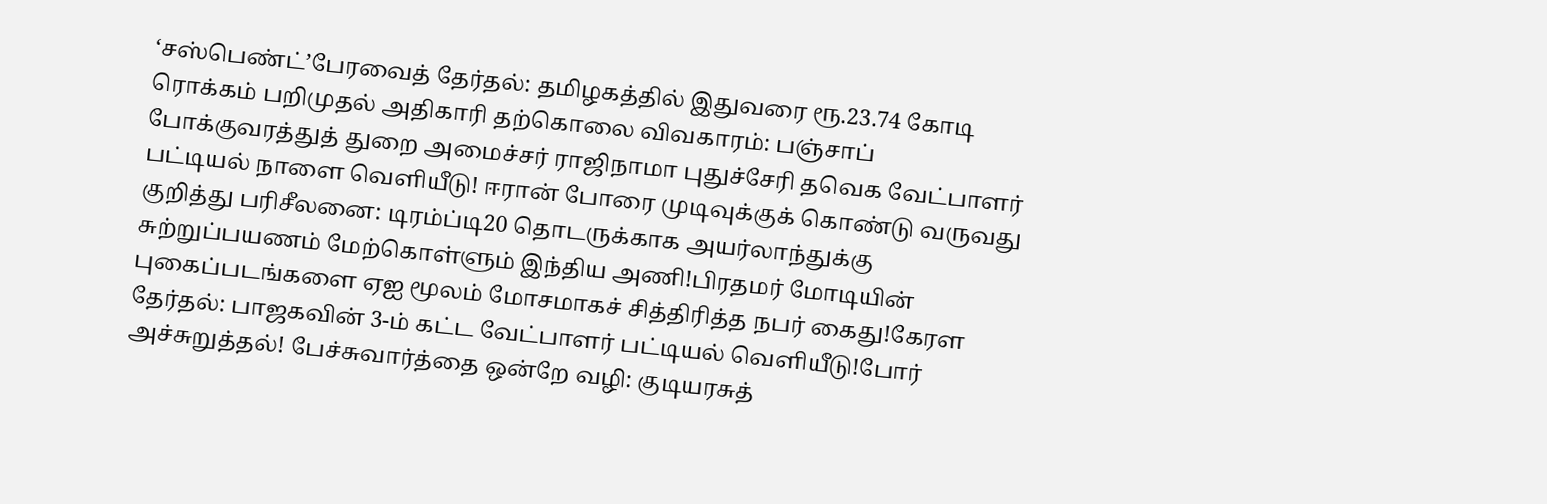‘சஸ்பெண்ட்’பேரவைத் தேர்தல்: தமிழகத்தில் இதுவரை ரூ.23.74 கோடி ரொக்கம் பறிமுதல் அதிகாரி தற்கொலை விவகாரம்: பஞ்சாப் போக்குவரத்துத் துறை அமைச்சர் ராஜிநாமா புதுச்சேரி தவெக வேட்பாளர் பட்டியல் நாளை வெளியீடு! ஈரான் போரை முடிவுக்குக் கொண்டு வருவது குறித்து பரிசீலனை: டிரம்ப்டி20 தொடருக்காக அயர்லாந்துக்கு சுற்றுப்பயணம் மேற்கொள்ளும் இந்திய அணி!பிரதமர் மோடியின் புகைப்படங்களை ஏஐ மூலம் மோசமாகச் சித்திரித்த நபர் கைது!கேரள தேர்தல்: பாஜகவின் 3-ம் கட்ட வேட்பாளர் பட்டியல் வெளியீடு!போர் அச்சுறுத்தல்! பேச்சுவார்த்தை ஒன்றே வழி: குடியரசுத்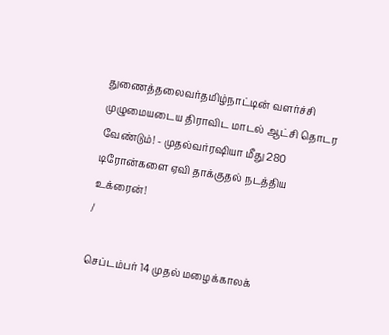துணைத்தலைவர்தமிழ்நாட்டின் வளர்ச்சி முழுமையடைய திராவிட மாடல் ஆட்சி தொடர வேண்டும்! - முதல்வர்ரஷியா மீது 280 டிரோன்களை ஏவி தாக்குதல் நடத்திய உக்ரைன்!
/

செப்டம்பர் 14 முதல் மழைக்காலக்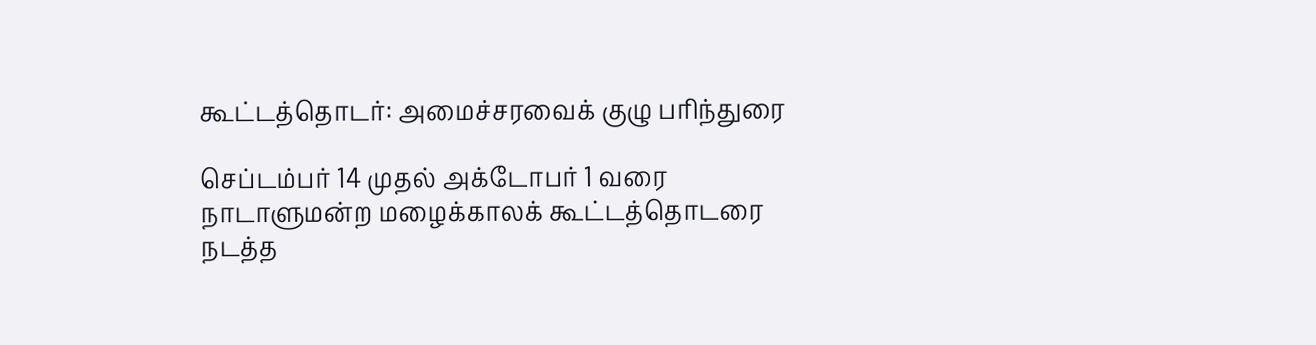கூட்டத்தொடர்: அமைச்சரவைக் குழு பரிந்துரை

செப்டம்பர் 14 முதல் அக்டோபர் 1 வரை நாடாளுமன்ற மழைக்காலக் கூட்டத்தொடரை நடத்த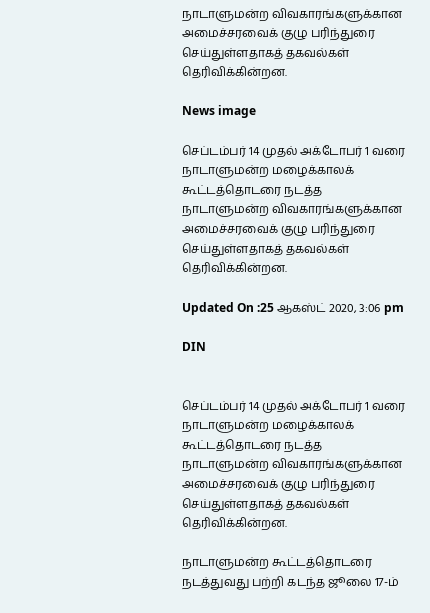நாடாளுமன்ற விவகாரங்களுக்கான அமைச்சரவைக் குழு பரிந்துரை செய்துள்ளதாகத் தகவல்கள் தெரிவிக்கின்றன.

News image

செப்டம்பர் 14 முதல் அக்டோபர் 1 வரை நாடாளுமன்ற மழைக்காலக் கூட்டத்தொடரை நடத்த நாடாளுமன்ற விவகாரங்களுக்கான அமைச்சரவைக் குழு பரிந்துரை செய்துள்ளதாகத் தகவல்கள் தெரிவிக்கின்றன.

Updated On :25 ஆகஸ்ட் 2020, 3:06 pm

DIN


செப்டம்பர் 14 முதல் அக்டோபர் 1 வரை நாடாளுமன்ற மழைக்காலக் கூட்டத்தொடரை நடத்த நாடாளுமன்ற விவகாரங்களுக்கான அமைச்சரவைக் குழு பரிந்துரை செய்துள்ளதாகத் தகவல்கள் தெரிவிக்கின்றன.

நாடாளுமன்ற கூட்டத்தொடரை நடத்துவது பற்றி கடந்த ஜூலை 17-ம்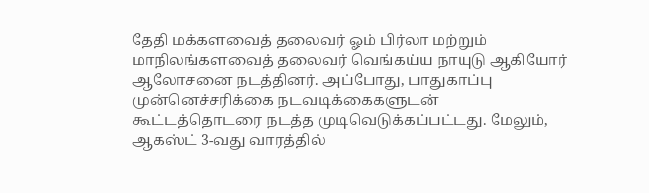தேதி மக்களவைத் தலைவர் ஓம் பிர்லா மற்றும் மாநிலங்களவைத் தலைவர் வெங்கய்ய நாயுடு ஆகியோர் ஆலோசனை நடத்தினர். அப்போது, பாதுகாப்பு முன்னெச்சரிக்கை நடவடிக்கைகளுடன் கூட்டத்தொடரை நடத்த முடிவெடுக்கப்பட்டது. மேலும், ஆகஸ்ட் 3-வது வாரத்தில்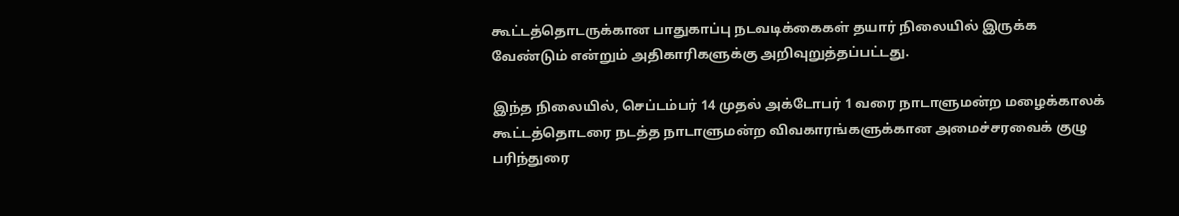கூட்டத்தொடருக்கான பாதுகாப்பு நடவடிக்கைகள் தயார் நிலையில் இருக்க வேண்டும் என்றும் அதிகாரிகளுக்கு அறிவுறுத்தப்பட்டது.

இந்த நிலையில், செப்டம்பர் 14 முதல் அக்டோபர் 1 வரை நாடாளுமன்ற மழைக்காலக் கூட்டத்தொடரை நடத்த நாடாளுமன்ற விவகாரங்களுக்கான அமைச்சரவைக் குழு பரிந்துரை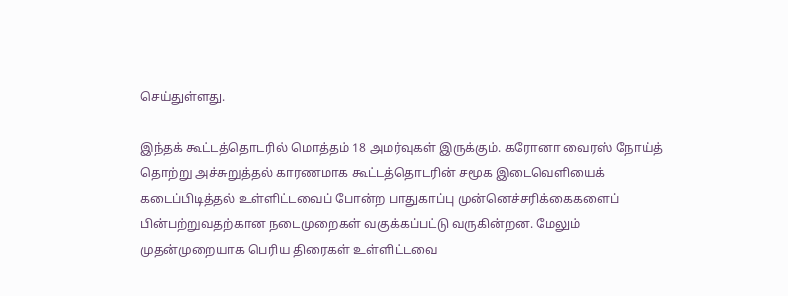செய்துள்ளது.

இந்தக் கூட்டத்தொடரில் மொத்தம் 18 அமர்வுகள் இருக்கும். கரோனா வைரஸ் நோய்த் தொற்று அச்சுறுத்தல் காரணமாக கூட்டத்தொடரின் சமூக இடைவெளியைக் கடைப்பிடித்தல் உள்ளிட்டவைப் போன்ற பாதுகாப்பு முன்னெச்சரிக்கைகளைப் பின்பற்றுவதற்கான நடைமுறைகள் வகுக்கப்பட்டு வருகின்றன. மேலும் முதன்முறையாக பெரிய திரைகள் உள்ளிட்டவை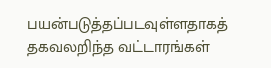பயன்படுத்தப்படவுள்ளதாகத் தகவலறிந்த வட்டாரங்கள்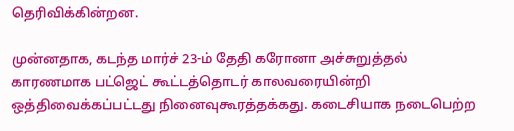தெரிவிக்கின்றன.

முன்னதாக, கடந்த மார்ச் 23-ம் தேதி கரோனா அச்சுறுத்தல் காரணமாக பட்ஜெட் கூட்டத்தொடர் காலவரையின்றி ஒத்திவைக்கப்பட்டது நினைவுகூரத்தக்கது. கடைசியாக நடைபெற்ற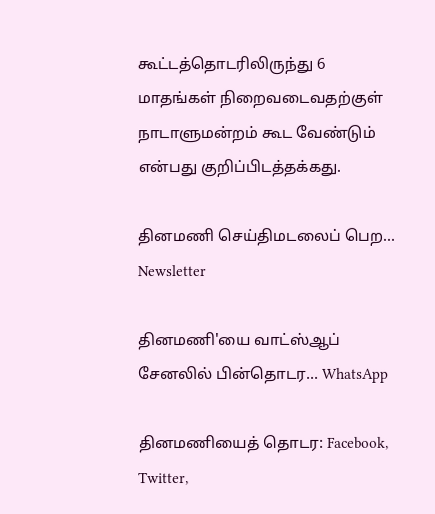கூட்டத்தொடரிலிருந்து 6 மாதங்கள் நிறைவடைவதற்குள் நாடாளுமன்றம் கூட வேண்டும் என்பது குறிப்பிடத்தக்கது.

தினமணி செய்திமடலைப் பெற... Newsletter

தினமணி'யை வாட்ஸ்ஆப் சேனலில் பின்தொடர... WhatsApp

தினமணியைத் தொடர: Facebook, Twitter,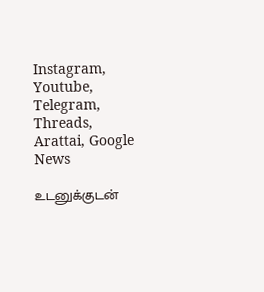Instagram, Youtube, Telegram, Threads, Arattai, Google News

உடனுக்குடன்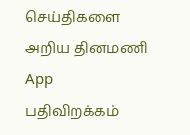செய்திகளை அறிய தினமணி App பதிவிறக்கம்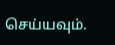செய்யவும்.